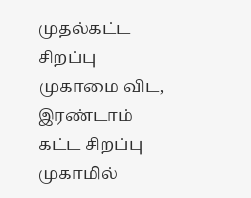முதல்கட்ட சிறப்பு முகாமை விட, இரண்டாம் கட்ட சிறப்பு முகாமில்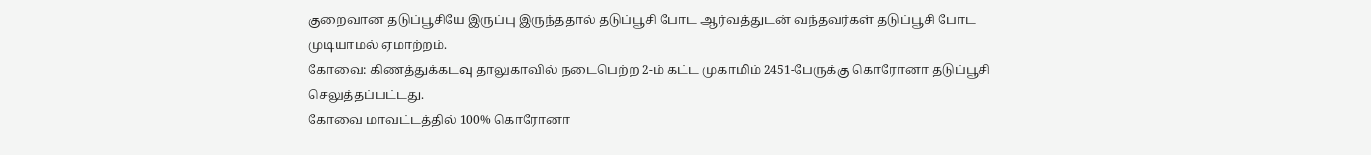குறைவான தடுப்பூசியே இருப்பு இருந்ததால் தடுப்பூசி போட ஆர்வத்துடன் வந்தவர்கள் தடுப்பூசி போட முடியாமல் ஏமாற்றம்.
கோவை: கிணத்துக்கடவு தாலுகாவில் நடைபெற்ற 2-ம் கட்ட முகாமிம் 2451-பேருக்கு கொரோனா தடுப்பூசி செலுத்தப்பட்டது.
கோவை மாவட்டத்தில் 100% கொரோனா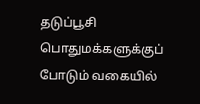தடுப்பூசி பொதுமக்களுக்குப் போடும் வகையில்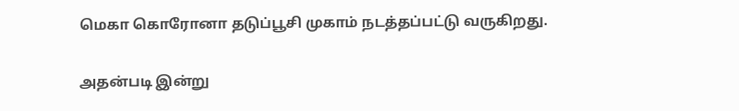மெகா கொரோனா தடுப்பூசி முகாம் நடத்தப்பட்டு வருகிறது.

அதன்படி இன்று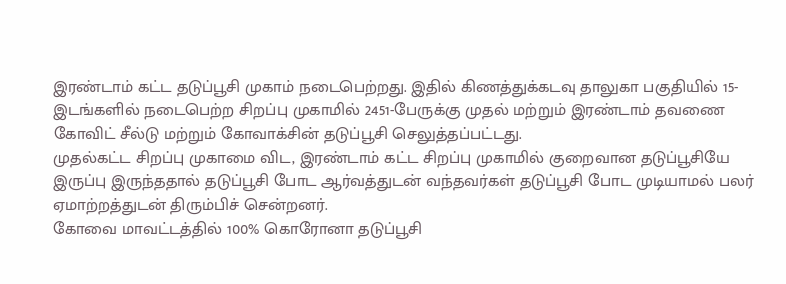இரண்டாம் கட்ட தடுப்பூசி முகாம் நடைபெற்றது. இதில் கிணத்துக்கடவு தாலுகா பகுதியில் 15-இடங்களில் நடைபெற்ற சிறப்பு முகாமில் 2451-பேருக்கு முதல் மற்றும் இரண்டாம் தவணை கோவிட் சீல்டு மற்றும் கோவாக்சின் தடுப்பூசி செலுத்தப்பட்டது.
முதல்கட்ட சிறப்பு முகாமை விட, இரண்டாம் கட்ட சிறப்பு முகாமில் குறைவான தடுப்பூசியே இருப்பு இருந்ததால் தடுப்பூசி போட ஆர்வத்துடன் வந்தவர்கள் தடுப்பூசி போட முடியாமல் பலர் ஏமாற்றத்துடன் திரும்பிச் சென்றனர்.
கோவை மாவட்டத்தில் 100% கொரோனா தடுப்பூசி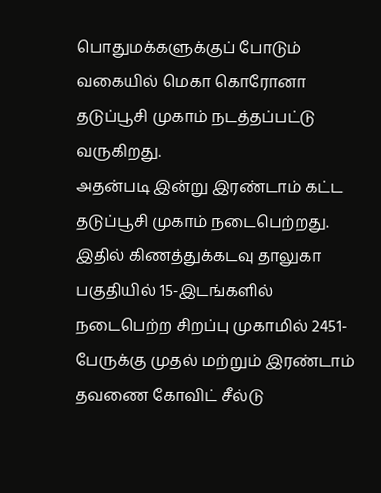பொதுமக்களுக்குப் போடும் வகையில் மெகா கொரோனா தடுப்பூசி முகாம் நடத்தப்பட்டு வருகிறது.
அதன்படி இன்று இரண்டாம் கட்ட தடுப்பூசி முகாம் நடைபெற்றது. இதில் கிணத்துக்கடவு தாலுகா பகுதியில் 15-இடங்களில் நடைபெற்ற சிறப்பு முகாமில் 2451-பேருக்கு முதல் மற்றும் இரண்டாம் தவணை கோவிட் சீல்டு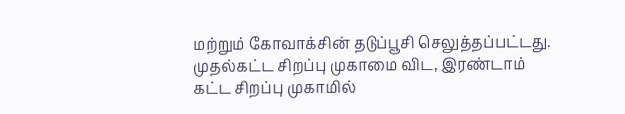மற்றும் கோவாக்சின் தடுப்பூசி செலுத்தப்பட்டது.
முதல்கட்ட சிறப்பு முகாமை விட, இரண்டாம் கட்ட சிறப்பு முகாமில்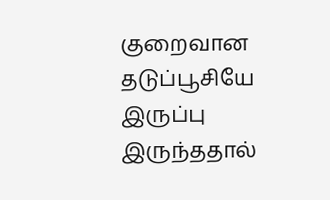குறைவான தடுப்பூசியே இருப்பு இருந்ததால்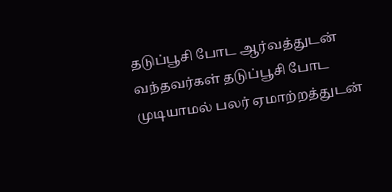தடுப்பூசி போட ஆர்வத்துடன் வந்தவர்கள் தடுப்பூசி போட முடியாமல் பலர் ஏமாற்றத்துடன்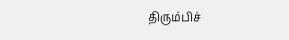திரும்பிச்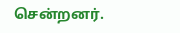சென்றனர்.